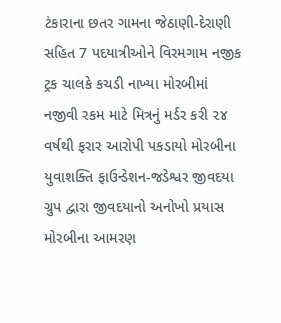ટંકારાના છતર ગામના જેઠાણી-દેરાણી સહિત 7 પદયાત્રીઓને વિરમગામ નજીક ટ્રક ચાલકે કચડી નાખ્યા મોરબીમાં નજીવી રકમ માટે મિત્રનું મર્ડર કરી ૨૪ વર્ષથી ફરાર આરોપી પકડાયો મોરબીના યુવાશક્તિ ફાઉન્ડેશન-જડેશ્વર જીવદયા ગ્રુપ દ્વારા જીવદયાનો અનોખો પ્રયાસ મોરબીના આમરણ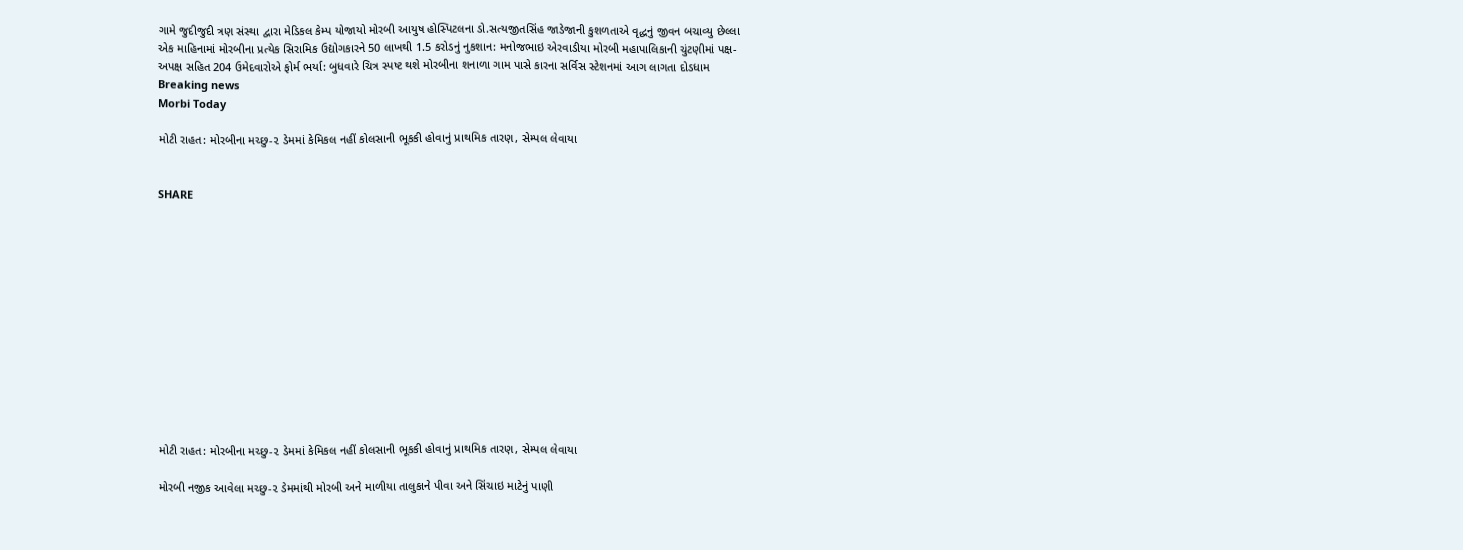ગામે જુદીજુદી ત્રણ સંસ્થા દ્વારા મેડિકલ કેમ્પ યોજાયો મોરબી આયુષ હોસ્પિટલના ડો.સત્યજીતસિંહ જાડેજાની કુશળતાએ વૃદ્ધનું જીવન બચાવ્યુ છેલ્લા એક માહિનામાં મોરબીના પ્રત્યેક સિરામિક ઉદ્યોગકારને 50 લાખથી 1.5 કરોડનું નુકશાન: મનોજભાઇ એરવાડીયા મોરબી મહાપાલિકાની ચુંટણીમાં પક્ષ-અપક્ષ સહિત 204 ઉમેદવારોએ ફોર્મ ભર્યા: બુધવારે ચિત્ર સ્પષ્ટ થશે મોરબીના શનાળા ગામ પાસે કારના સર્વિસ સ્ટેશનમાં આગ લાગતા દોડધામ
Breaking news
Morbi Today

મોટી રાહત: મોરબીના મચ્છુ-૨ ડેમમાં કેમિકલ નહીં કોલસાની ભૂકકી હોવાનું પ્રાથમિક તારણ, સેમ્પલ લેવાયા


SHARE













મોટી રાહત: મોરબીના મચ્છુ-૨ ડેમમાં કેમિકલ નહીં કોલસાની ભૂકકી હોવાનું પ્રાથમિક તારણ, સેમ્પલ લેવાયા

મોરબી નજીક આવેલા મચ્છુ-૨ ડેમમાંથી મોરબી અને માળીયા તાલુકાને પીવા અને સિંચાઇ માટેનું પાણી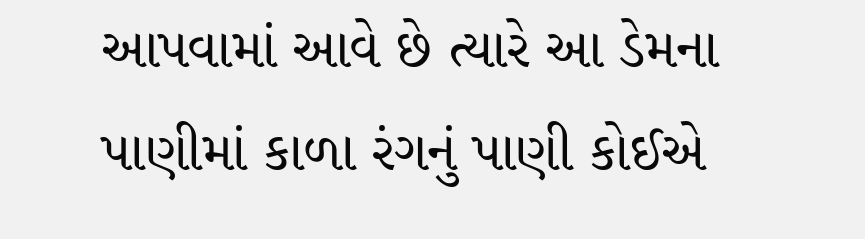આપવામાં આવે છે ત્યારે આ ડેમના પાણીમાં કાળા રંગનું પાણી કોઈએ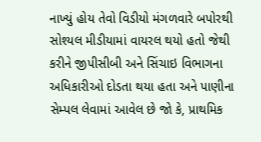નાખ્યું હોય તેવો વિડીયો મંગળવારે બપોરથી સોશ્યલ મીડીયામાં વાયરલ થયો હતો જેથી કરીને જીપીસીબી અને સિંચાઇ વિભાગના અધિકારીઓ દોડતા થયા હતા અને પાણીના સેમ્પલ લેવામાં આવેલ છે જો કે, પ્રાથમિક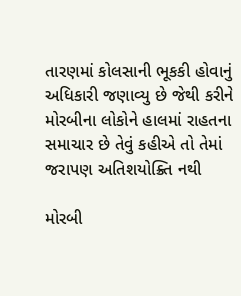તારણમાં કોલસાની ભૂકકી હોવાનું અધિકારી જણાવ્યુ છે જેથી કરીને મોરબીના લોકોને હાલમાં રાહતના સમાચાર છે તેવું કહીએ તો તેમાં જરાપણ અતિશયોક્ર્તિ નથી

મોરબી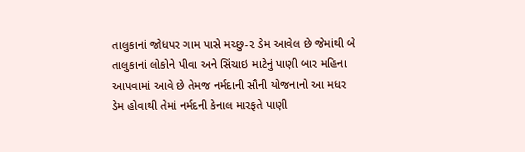તાલુકાનાં જોધપર ગામ પાસે મચ્છુ-૨ ડેમ આવેલ છે જેમાંથી બે તાલુકાનાં લોકોને પીવા અને સિંચાઇ માટેનું પાણી બાર મહિના આપવામાં આવે છે તેમજ નર્મદાની સૌની યોજનાનો આ મધર ડેમ હોવાથી તેમાં નર્મદની કેનાલ મારફતે પાણી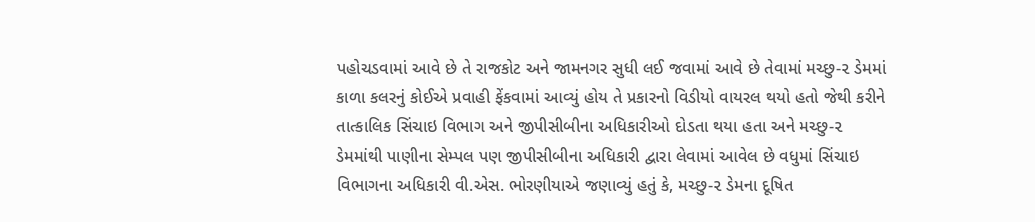પહોચડવામાં આવે છે તે રાજકોટ અને જામનગર સુધી લઈ જવામાં આવે છે તેવામાં મચ્છુ-૨ ડેમમાં કાળા કલરનું કોઈએ પ્રવાહી ફેંકવામાં આવ્યું હોય તે પ્રકારનો વિડીયો વાયરલ થયો હતો જેથી કરીને તાત્કાલિક સિંચાઇ વિભાગ અને જીપીસીબીના અધિકારીઓ દોડતા થયા હતા અને મચ્છુ-૨ ડેમમાંથી પાણીના સેમ્પલ પણ જીપીસીબીના અધિકારી દ્વારા લેવામાં આવેલ છે વધુમાં સિંચાઇ વિભાગના અધિકારી વી.એસ. ભોરણીયાએ જણાવ્યું હતું કે, મચ્છુ-૨ ડેમના દૂષિત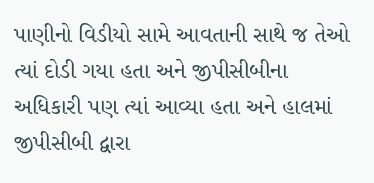પાણીનો વિડીયો સામે આવતાની સાથે જ તેઓ ત્યાં દોડી ગયા હતા અને જીપીસીબીના અધિકારી પણ ત્યાં આવ્યા હતા અને હાલમાં જીપીસીબી દ્વારા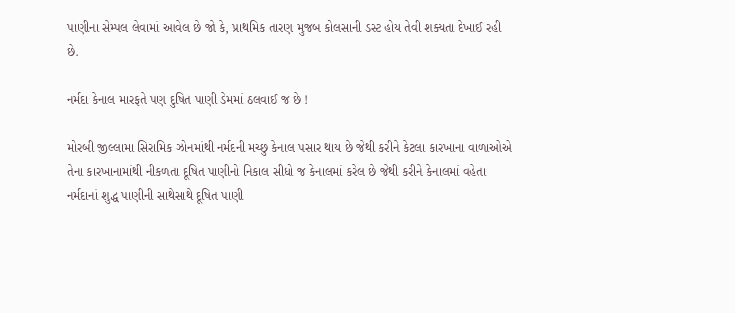પાણીના સેમ્પલ લેવામાં આવેલ છે જો કે, પ્રાથમિક તારણ મુજબ કોલસાની ડસ્ટ હોય તેવી શક્યતા દેખાઈ રહી છે.

નર્મદા કેનાલ મારફતે પણ દુષિત પાણી ડેમમાં ઠલવાઈ જ છે !

મોરબી જીલ્લામા સિરામિક ઝોનમાંથી નર્મદની મચ્છુ કેનાલ પસાર થાય છે જેથી કરીને કેટલા કારખાના વાળાઓએ તેના કારખાનામાંથી નીકળતા દૂષિત પાણીનો નિકાલ સીધો જ કેનાલમાં કરેલ છે જેથી કરીને કેનાલમાં વહેતા નર્મદાનાં શુદ્ધ પાણીની સાથેસાથે દૂષિત પાણી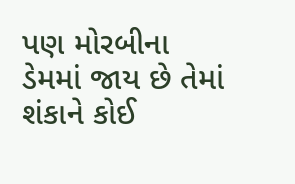પણ મોરબીના ડેમમાં જાય છે તેમાં શંકાને કોઈ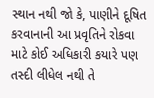સ્થાન નથી જો કે, પાણીને દૂષિત કરવાનાની આ પ્રવૃતિને રોકવા માટે કોઈ અધિકારી કયારે પણ તસ્દી લીધેલ નથી તે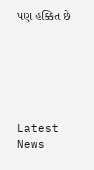પણ હક્કિત છે






Latest News